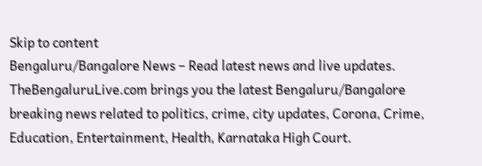Skip to content
Bengaluru/Bangalore News – Read latest news and live updates. TheBengaluruLive.com brings you the latest Bengaluru/Bangalore breaking news related to politics, crime, city updates, Corona, Crime, Education, Entertainment, Health, Karnataka High Court.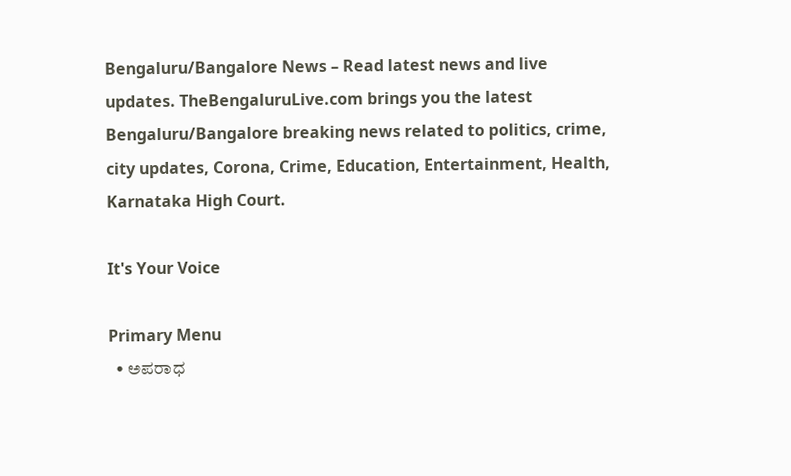Bengaluru/Bangalore News – Read latest news and live updates. TheBengaluruLive.com brings you the latest Bengaluru/Bangalore breaking news related to politics, crime, city updates, Corona, Crime, Education, Entertainment, Health, Karnataka High Court.

It's Your Voice

Primary Menu
  • ಅಪರಾಧ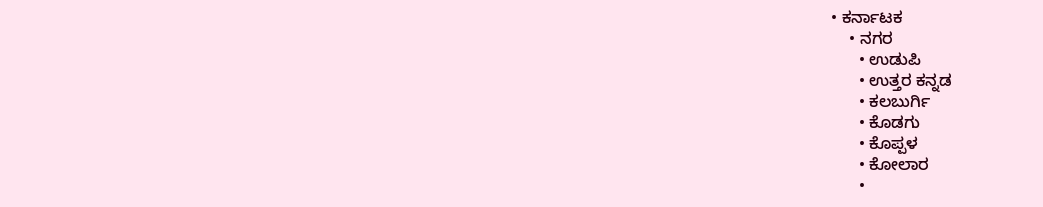• ಕರ್ನಾಟಕ
    • ನಗರ
      • ಉಡುಪಿ
      • ಉತ್ತರ ಕನ್ನಡ
      • ಕಲಬುರ್ಗಿ
      • ಕೊಡಗು
      • ಕೊಪ್ಪಳ
      • ಕೋಲಾರ
      •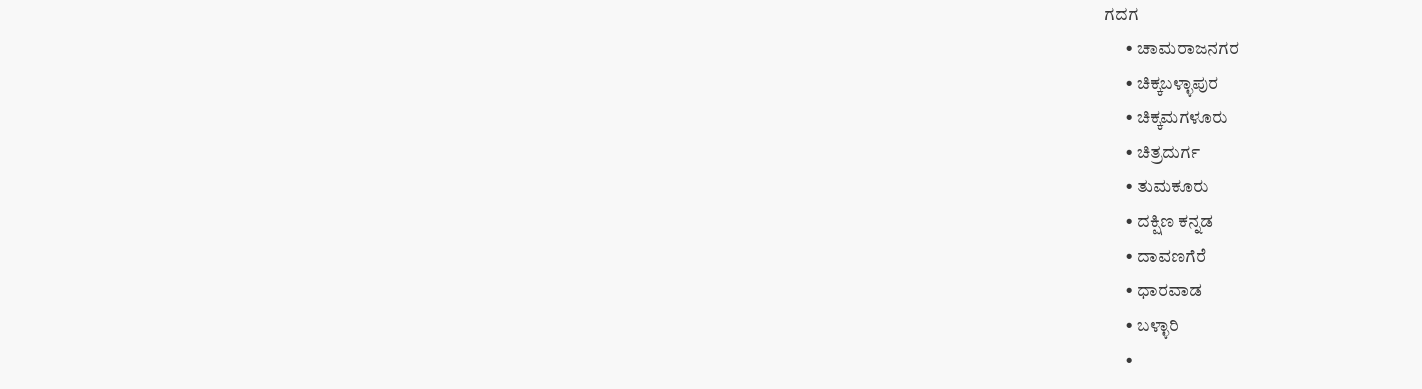ಗದಗ
      • ಚಾಮರಾಜನಗರ
      • ಚಿಕ್ಕಬಳ್ಳಾಪುರ
      • ಚಿಕ್ಕಮಗಳೂರು
      • ಚಿತ್ರದುರ್ಗ
      • ತುಮಕೂರು
      • ದಕ್ಷಿಣ ಕನ್ನಡ
      • ದಾವಣಗೆರೆ
      • ಧಾರವಾಡ
      • ಬಳ್ಳಾರಿ
      •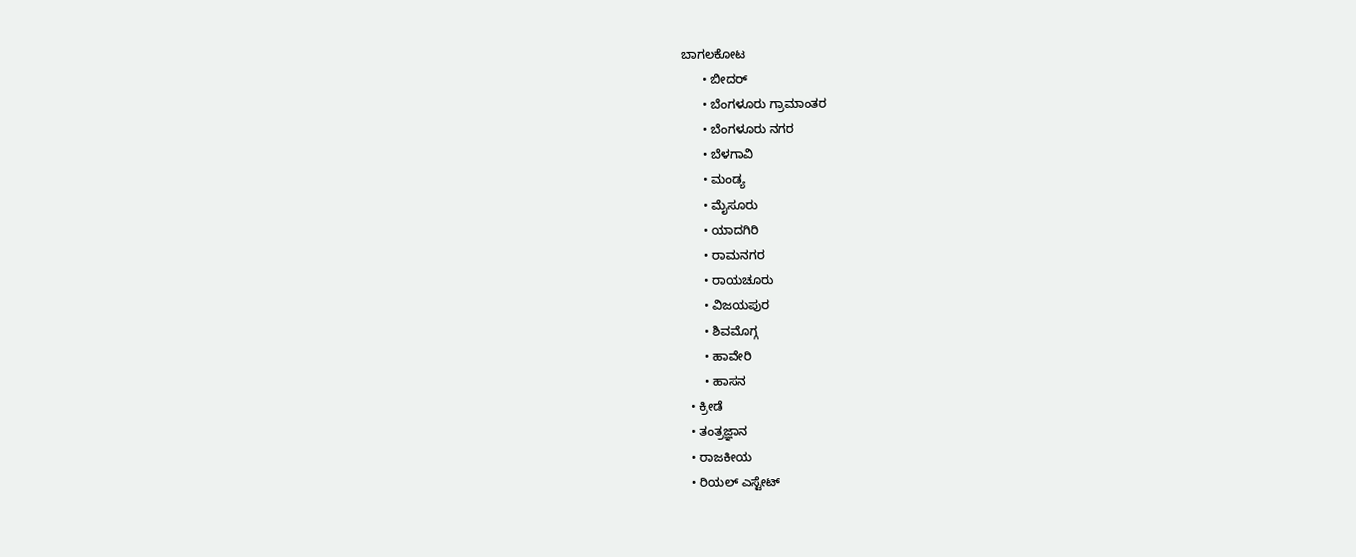ಬಾಗಲಕೋಟ
      • ಬೀದರ್
      • ಬೆಂಗಳೂರು ಗ್ರಾಮಾಂತರ
      • ಬೆಂಗಳೂರು ನಗರ
      • ಬೆಳಗಾವಿ
      • ಮಂಡ್ಯ
      • ಮೈಸೂರು
      • ಯಾದಗಿರಿ
      • ರಾಮನಗರ
      • ರಾಯಚೂರು
      • ವಿಜಯಪುರ
      • ಶಿವಮೊಗ್ಗ
      • ಹಾವೇರಿ
      • ಹಾಸನ
  • ಕ್ರೀಡೆ
  • ತಂತ್ರಜ್ಞಾನ
  • ರಾಜಕೀಯ
  • ರಿಯಲ್ ಎಸ್ಟೇಟ್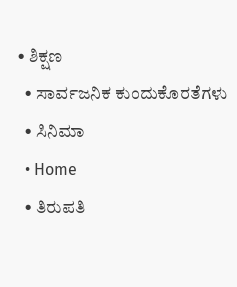• ಶಿಕ್ಷಣ
  • ಸಾರ್ವಜನಿಕ ಕುಂದುಕೊರತೆಗಳು
  • ಸಿನಿಮಾ
  • Home
  • ತಿರುಪತಿ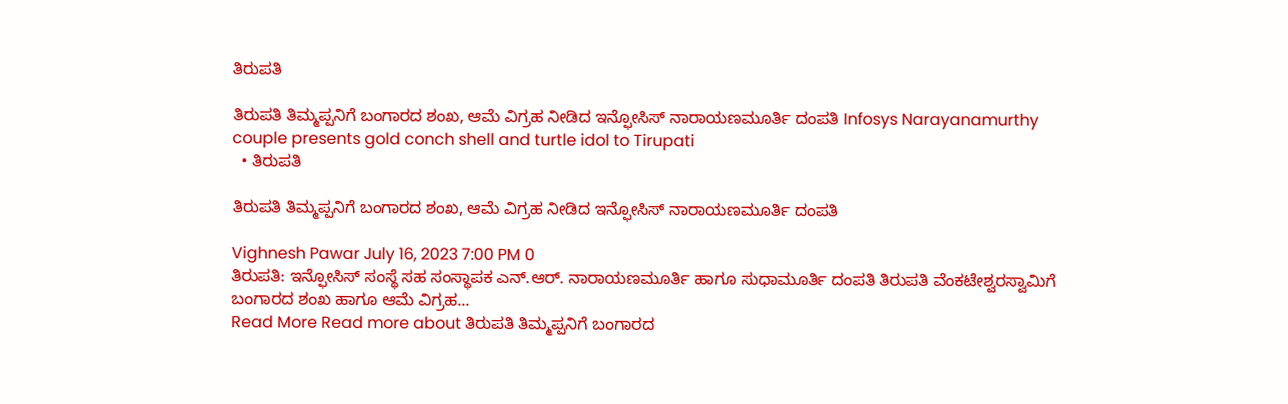ತಿರುಪತಿ

ತಿರುಪತಿ ತಿಮ್ಮಪ್ಪನಿಗೆ ಬಂಗಾರದ ಶಂಖ, ಆಮೆ ವಿಗ್ರಹ ನೀಡಿದ ಇನ್ಫೋಸಿಸ್ ನಾರಾಯಣಮೂರ್ತಿ ದಂಪತಿ Infosys Narayanamurthy couple presents gold conch shell and turtle idol to Tirupati
  • ತಿರುಪತಿ

ತಿರುಪತಿ ತಿಮ್ಮಪ್ಪನಿಗೆ ಬಂಗಾರದ ಶಂಖ, ಆಮೆ ವಿಗ್ರಹ ನೀಡಿದ ಇನ್ಫೋಸಿಸ್ ನಾರಾಯಣಮೂರ್ತಿ ದಂಪತಿ

Vighnesh Pawar July 16, 2023 7:00 PM 0
ತಿರುಪತಿ: ಇನ್ಫೋಸಿಸ್ ಸಂಸ್ಥೆ ಸಹ ಸಂಸ್ಥಾಪಕ ಎನ್‌.ಆರ್. ನಾರಾಯಣಮೂರ್ತಿ ಹಾಗೂ ಸುಧಾಮೂರ್ತಿ ದಂಪತಿ ತಿರುಪತಿ‌ ವೆಂಕಟೇಶ್ವರಸ್ವಾಮಿಗೆ ಬಂಗಾರದ ಶಂಖ ಹಾಗೂ ಆಮೆ ವಿಗ್ರಹ...
Read More Read more about ತಿರುಪತಿ ತಿಮ್ಮಪ್ಪನಿಗೆ ಬಂಗಾರದ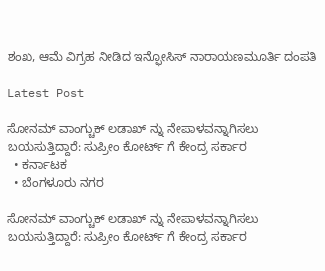ಶಂಖ, ಆಮೆ ವಿಗ್ರಹ ನೀಡಿದ ಇನ್ಫೋಸಿಸ್ ನಾರಾಯಣಮೂರ್ತಿ ದಂಪತಿ

Latest Post

ಸೋನಮ್ ವಾಂಗ್ಚುಕ್ ಲಡಾಖ್ ನ್ನು ನೇಪಾಳವನ್ನಾಗಿಸಲು ಬಯಸುತ್ತಿದ್ದಾರೆ: ಸುಪ್ರೀಂ ಕೋರ್ಟ್ ಗೆ ಕೇಂದ್ರ ಸರ್ಕಾರ
  • ಕರ್ನಾಟಕ
  • ಬೆಂಗಳೂರು ನಗರ

ಸೋನಮ್ ವಾಂಗ್ಚುಕ್ ಲಡಾಖ್ ನ್ನು ನೇಪಾಳವನ್ನಾಗಿಸಲು ಬಯಸುತ್ತಿದ್ದಾರೆ: ಸುಪ್ರೀಂ ಕೋರ್ಟ್ ಗೆ ಕೇಂದ್ರ ಸರ್ಕಾರ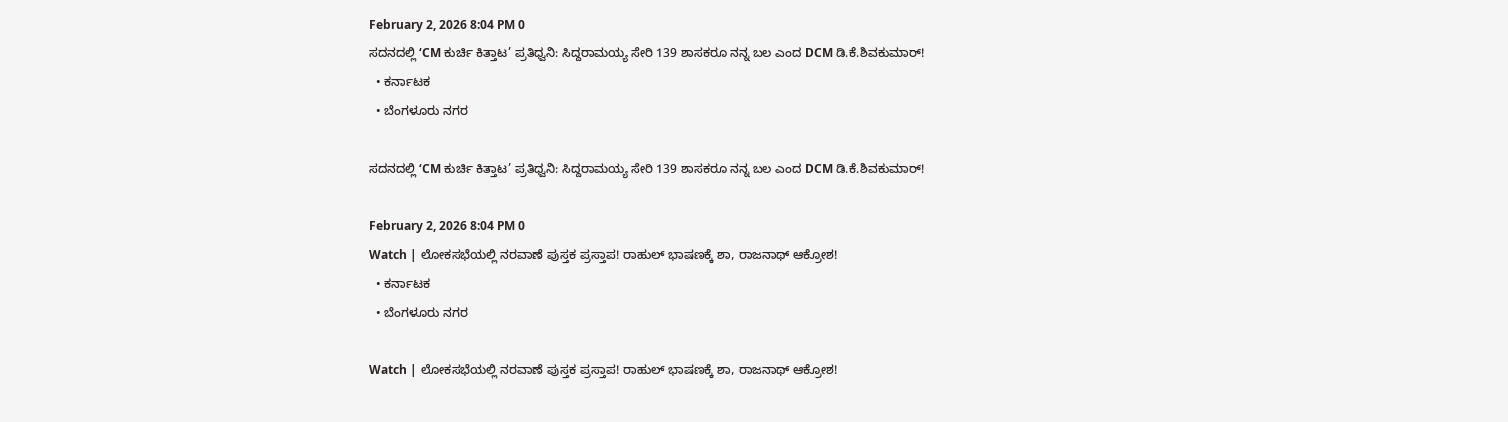February 2, 2026 8:04 PM 0
ಸದನದಲ್ಲಿ ‘CM ಕುರ್ಚಿ ಕಿತ್ತಾಟ’ ಪ್ರತಿಧ್ವನಿ: ಸಿದ್ದರಾಮಯ್ಯ ಸೇರಿ 139 ಶಾಸಕರೂ ನನ್ನ ಬಲ ಎಂದ DCM ಡಿ.ಕೆ.ಶಿವಕುಮಾರ್!
  • ಕರ್ನಾಟಕ
  • ಬೆಂಗಳೂರು ನಗರ

ಸದನದಲ್ಲಿ ‘CM ಕುರ್ಚಿ ಕಿತ್ತಾಟ’ ಪ್ರತಿಧ್ವನಿ: ಸಿದ್ದರಾಮಯ್ಯ ಸೇರಿ 139 ಶಾಸಕರೂ ನನ್ನ ಬಲ ಎಂದ DCM ಡಿ.ಕೆ.ಶಿವಕುಮಾರ್!

February 2, 2026 8:04 PM 0
Watch | ಲೋಕಸಭೆಯಲ್ಲಿ ನರವಾಣೆ ಪುಸ್ತಕ ಪ್ರಸ್ತಾಪ! ರಾಹುಲ್ ಭಾಷಣಕ್ಕೆ ಶಾ, ರಾಜನಾಥ್ ಆಕ್ರೋಶ!
  • ಕರ್ನಾಟಕ
  • ಬೆಂಗಳೂರು ನಗರ

Watch | ಲೋಕಸಭೆಯಲ್ಲಿ ನರವಾಣೆ ಪುಸ್ತಕ ಪ್ರಸ್ತಾಪ! ರಾಹುಲ್ ಭಾಷಣಕ್ಕೆ ಶಾ, ರಾಜನಾಥ್ ಆಕ್ರೋಶ!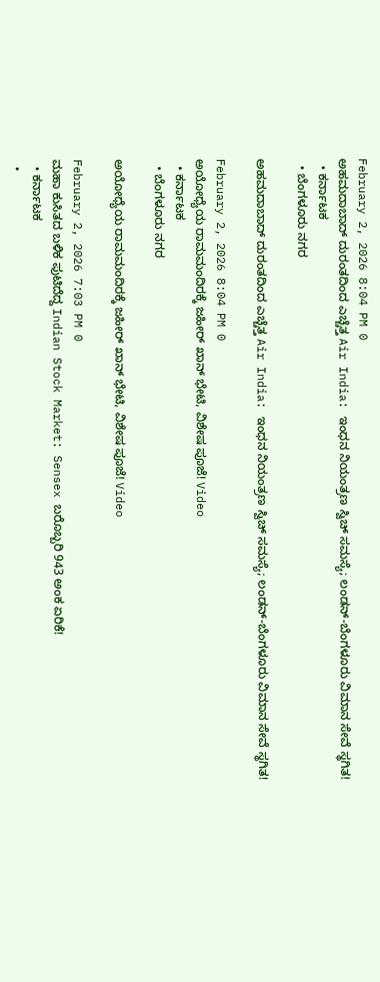February 2, 2026 8:04 PM 0
ಅಹಮದಾಬಾದ್ ದುರಂತದಿಂದ ಎಚ್ಚೆತ್ತ Air India: ಇಂಧನ ನಿಯಂತ್ರಣ ಸ್ವಿಚ್ ಸಮಸ್ಯೆ; ಲಂಡನ್‌-ಬೆಂಗಳೂರು ವಿಮಾನ ಸೇವೆ ಸ್ಥಗಿತ!
  • ಕರ್ನಾಟಕ
  • ಬೆಂಗಳೂರು ನಗರ

ಅಹಮದಾಬಾದ್ ದುರಂತದಿಂದ ಎಚ್ಚೆತ್ತ Air India: ಇಂಧನ ನಿಯಂತ್ರಣ ಸ್ವಿಚ್ ಸಮಸ್ಯೆ; ಲಂಡನ್‌-ಬೆಂಗಳೂರು ವಿಮಾನ ಸೇವೆ ಸ್ಥಗಿತ!

February 2, 2026 8:04 PM 0
ಅಯೋಧ್ಯೆಯ ರಾಮಮಂದಿರಕ್ಕೆ ಜಹೀರ್ ಖಾನ್ ಭೇಟಿ, ವಿಶೇಷ ಪೂಜೆ! Video
  • ಕರ್ನಾಟಕ
  • ಬೆಂಗಳೂರು ನಗರ

ಅಯೋಧ್ಯೆಯ ರಾಮಮಂದಿರಕ್ಕೆ ಜಹೀರ್ ಖಾನ್ ಭೇಟಿ, ವಿಶೇಷ ಪೂಜೆ! Video

February 2, 2026 7:03 PM 0
ಮಹಾ ಕುಸಿತದ ಬಳಿಕ ಪುಟಿದೆದ್ದ Indian Stock Market: Sensex ಬರೊಬ್ಬರಿ 943 ಅಂಕ ಏರಿಕೆ!
  • ಕರ್ನಾಟಕ
  •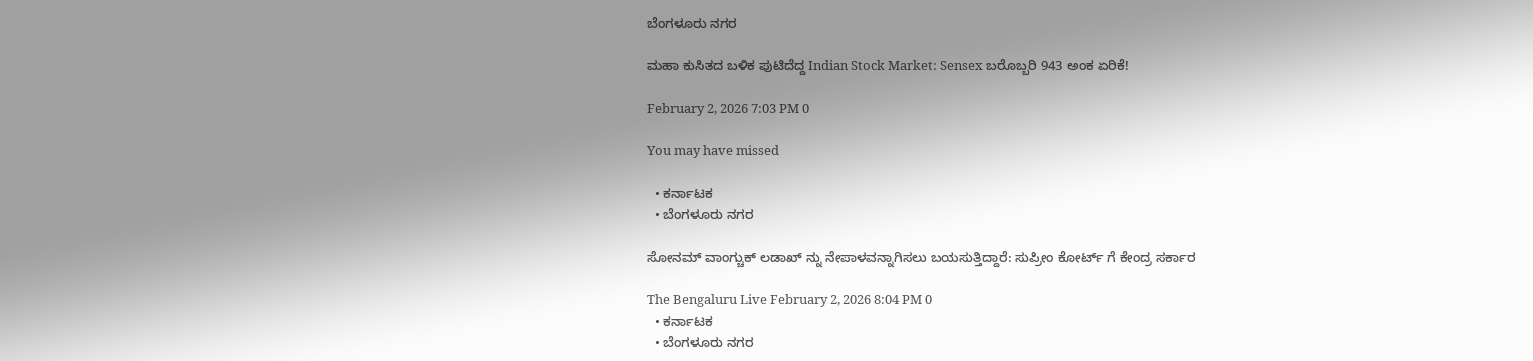ಬೆಂಗಳೂರು ನಗರ

ಮಹಾ ಕುಸಿತದ ಬಳಿಕ ಪುಟಿದೆದ್ದ Indian Stock Market: Sensex ಬರೊಬ್ಬರಿ 943 ಅಂಕ ಏರಿಕೆ!

February 2, 2026 7:03 PM 0

You may have missed

  • ಕರ್ನಾಟಕ
  • ಬೆಂಗಳೂರು ನಗರ

ಸೋನಮ್ ವಾಂಗ್ಚುಕ್ ಲಡಾಖ್ ನ್ನು ನೇಪಾಳವನ್ನಾಗಿಸಲು ಬಯಸುತ್ತಿದ್ದಾರೆ: ಸುಪ್ರೀಂ ಕೋರ್ಟ್ ಗೆ ಕೇಂದ್ರ ಸರ್ಕಾರ

The Bengaluru Live February 2, 2026 8:04 PM 0
  • ಕರ್ನಾಟಕ
  • ಬೆಂಗಳೂರು ನಗರ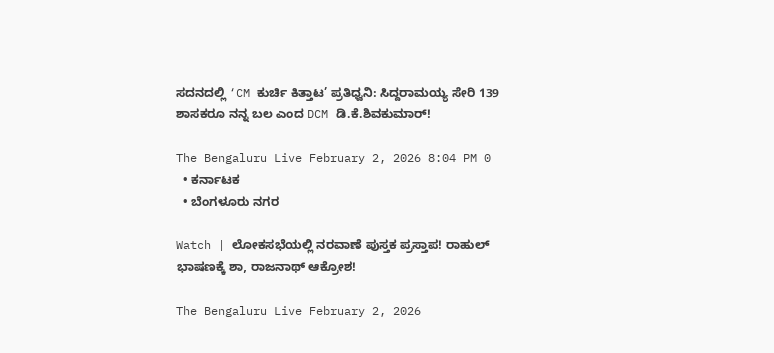ಸದನದಲ್ಲಿ ‘CM ಕುರ್ಚಿ ಕಿತ್ತಾಟ’ ಪ್ರತಿಧ್ವನಿ: ಸಿದ್ದರಾಮಯ್ಯ ಸೇರಿ 139 ಶಾಸಕರೂ ನನ್ನ ಬಲ ಎಂದ DCM ಡಿ.ಕೆ.ಶಿವಕುಮಾರ್!

The Bengaluru Live February 2, 2026 8:04 PM 0
  • ಕರ್ನಾಟಕ
  • ಬೆಂಗಳೂರು ನಗರ

Watch | ಲೋಕಸಭೆಯಲ್ಲಿ ನರವಾಣೆ ಪುಸ್ತಕ ಪ್ರಸ್ತಾಪ! ರಾಹುಲ್ ಭಾಷಣಕ್ಕೆ ಶಾ, ರಾಜನಾಥ್ ಆಕ್ರೋಶ!

The Bengaluru Live February 2, 2026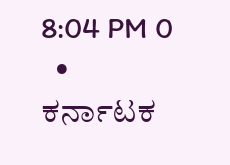8:04 PM 0
  • ಕರ್ನಾಟಕ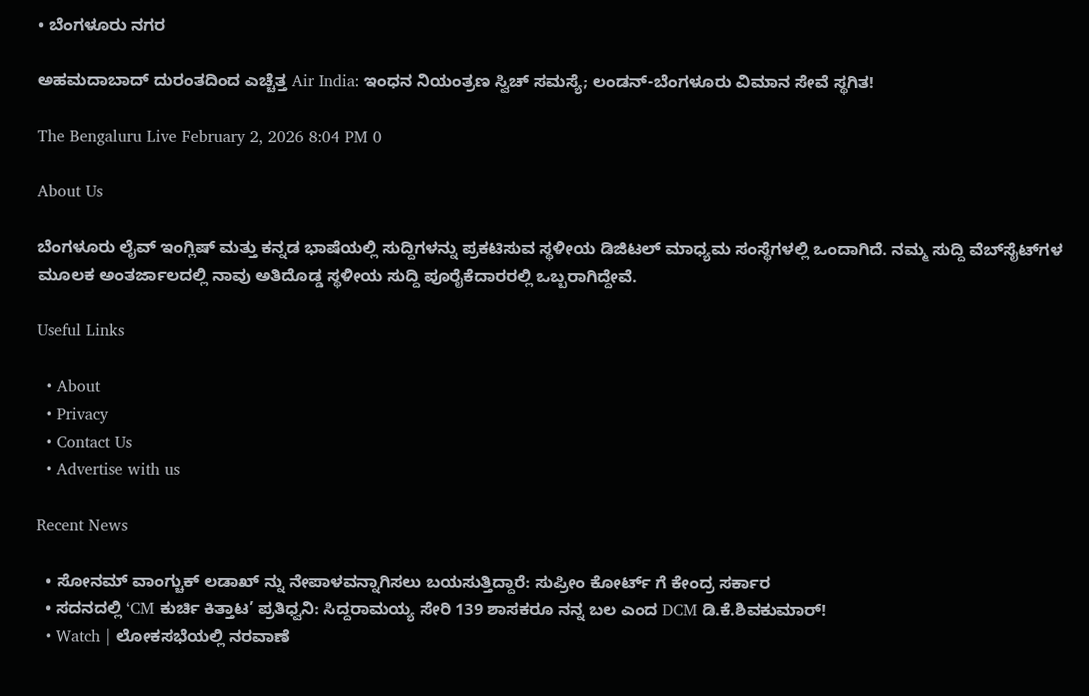• ಬೆಂಗಳೂರು ನಗರ

ಅಹಮದಾಬಾದ್ ದುರಂತದಿಂದ ಎಚ್ಚೆತ್ತ Air India: ಇಂಧನ ನಿಯಂತ್ರಣ ಸ್ವಿಚ್ ಸಮಸ್ಯೆ; ಲಂಡನ್‌-ಬೆಂಗಳೂರು ವಿಮಾನ ಸೇವೆ ಸ್ಥಗಿತ!

The Bengaluru Live February 2, 2026 8:04 PM 0

About Us

ಬೆಂಗಳೂರು ಲೈವ್ ಇಂಗ್ಲಿಷ್ ಮತ್ತು ಕನ್ನಡ ಭಾಷೆಯಲ್ಲಿ ಸುದ್ದಿಗಳನ್ನು ಪ್ರಕಟಿಸುವ ಸ್ಥಳೀಯ ಡಿಜಿಟಲ್ ಮಾಧ್ಯಮ ಸಂಸ್ಥೆಗಳಲ್ಲಿ ಒಂದಾಗಿದೆ. ನಮ್ಮ ಸುದ್ದಿ ವೆಬ್‌ಸೈಟ್‌ಗಳ ಮೂಲಕ ಅಂತರ್ಜಾಲದಲ್ಲಿ ನಾವು ಅತಿದೊಡ್ಡ ಸ್ಥಳೀಯ ಸುದ್ದಿ ಪೂರೈಕೆದಾರರಲ್ಲಿ ಒಬ್ಬರಾಗಿದ್ದೇವೆ.

Useful Links

  • About
  • Privacy
  • Contact Us
  • Advertise with us

Recent News

  • ಸೋನಮ್ ವಾಂಗ್ಚುಕ್ ಲಡಾಖ್ ನ್ನು ನೇಪಾಳವನ್ನಾಗಿಸಲು ಬಯಸುತ್ತಿದ್ದಾರೆ: ಸುಪ್ರೀಂ ಕೋರ್ಟ್ ಗೆ ಕೇಂದ್ರ ಸರ್ಕಾರ
  • ಸದನದಲ್ಲಿ ‘CM ಕುರ್ಚಿ ಕಿತ್ತಾಟ’ ಪ್ರತಿಧ್ವನಿ: ಸಿದ್ದರಾಮಯ್ಯ ಸೇರಿ 139 ಶಾಸಕರೂ ನನ್ನ ಬಲ ಎಂದ DCM ಡಿ.ಕೆ.ಶಿವಕುಮಾರ್!
  • Watch | ಲೋಕಸಭೆಯಲ್ಲಿ ನರವಾಣೆ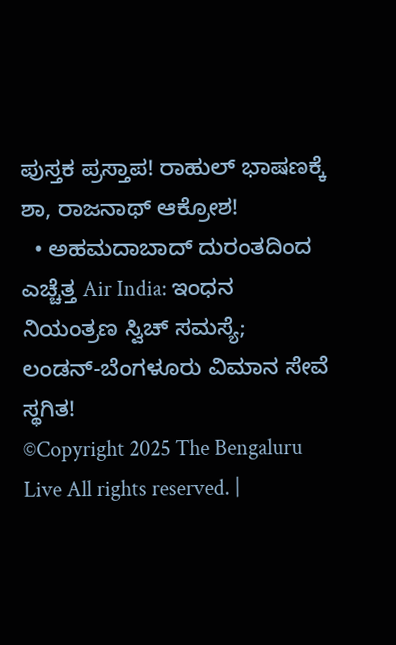ಪುಸ್ತಕ ಪ್ರಸ್ತಾಪ! ರಾಹುಲ್ ಭಾಷಣಕ್ಕೆ ಶಾ, ರಾಜನಾಥ್ ಆಕ್ರೋಶ!
  • ಅಹಮದಾಬಾದ್ ದುರಂತದಿಂದ ಎಚ್ಚೆತ್ತ Air India: ಇಂಧನ ನಿಯಂತ್ರಣ ಸ್ವಿಚ್ ಸಮಸ್ಯೆ; ಲಂಡನ್‌-ಬೆಂಗಳೂರು ವಿಮಾನ ಸೇವೆ ಸ್ಥಗಿತ!
©Copyright 2025 The Bengaluru Live All rights reserved. |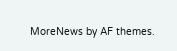MoreNews by AF themes.